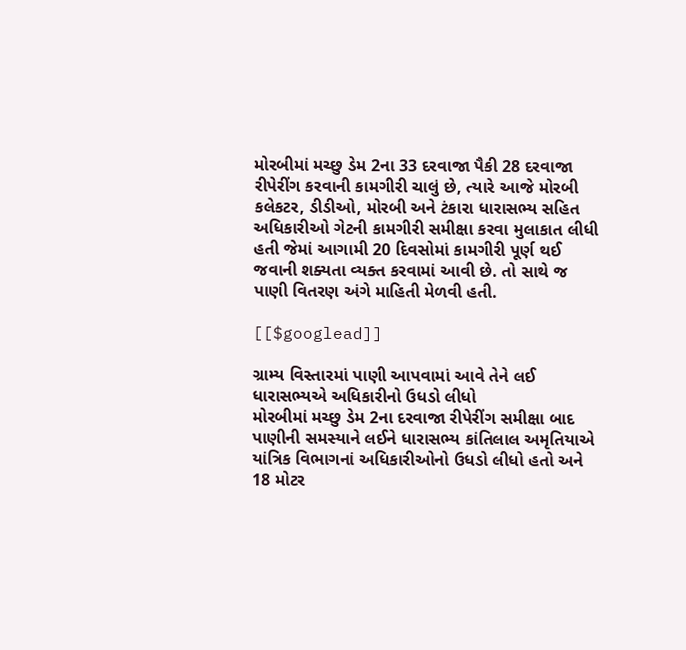મોરબીમાં મચ્છુ ડેમ 2ના 33 દરવાજા પૈકી 28 દરવાજા રીપેરીંગ કરવાની કામગીરી ચાલું છે, ત્યારે આજે મોરબી કલેકટર, ડીડીઓ, મોરબી અને ટંકારા ધારાસભ્ય સહિત અધિકારીઓ ગેટની કામગીરી સમીક્ષા કરવા મુલાકાત લીધી હતી જેમાં આગામી 20 દિવસોમાં કામગીરી પૂર્ણ થઈ જવાની શક્યતા વ્યક્ત કરવામાં આવી છે. તો સાથે જ પાણી વિતરણ અંગે માહિતી મેળવી હતી.

[[$googlead]]

ગ્રામ્ય વિસ્તારમાં પાણી આપવામાં આવે તેને લઈ ધારાસભ્યએ અધિકારીનો ઉધડો લીધો
મોરબીમાં મચ્છુ ડેમ 2ના દરવાજા રીપેરીંગ સમીક્ષા બાદ પાણીની સમસ્યાને લઈને ધારાસભ્ય કાંતિલાલ અમૃતિયાએ યાંત્રિક વિભાગનાં અધિકારીઓનો ઉધડો લીધો હતો અને 18 મોટર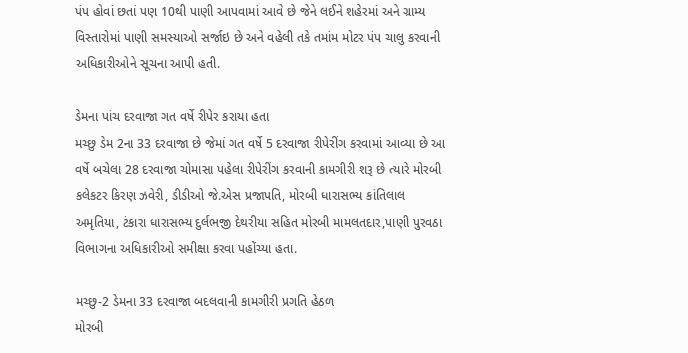પંપ હોવાં છતાં પણ 10થી પાણી આપવામાં આવે છે જેને લઈને શહેરમાં અને ગ્રામ્ય વિસ્તારોમાં પાણી સમસ્યાઓ સર્જાઇ છે અને વહેલી તકે તમાંમ મોટર પંપ ચાલુ કરવાની અધિકારીઓને સૂચના આપી હતી.

ડેમના પાંચ દરવાજા ગત વર્ષે રીપેર કરાયા હતા
મચ્છુ ડેમ 2ના 33 દરવાજા છે જેમાં ગત વર્ષે 5 દરવાજા રીપેરીંગ કરવામાં આવ્યા છે આ વર્ષે બચેલા 28 દરવાજા ચોમાસા પહેલા રીપેરીંગ કરવાની કામગીરી શરૂ છે ત્યારે મોરબી કલેકટર કિરણ ઝવેરી, ડીડીઓ જે.એસ પ્રજાપતિ, મોરબી ધારાસભ્ય કાંતિલાલ અમૃતિયા, ટંકારા ધારાસભ્ય દુર્લભજી દેથરીયા સહિત મોરબી મામલતદાર,પાણી પુરવઠા વિભાગના અધિકારીઓ સમીક્ષા કરવા પહોંચ્યા હતા.

મચ્છુ-2 ડેમના 33 દરવાજા બદલવાની કામગીરી પ્રગતિ હેઠળ
મોરબી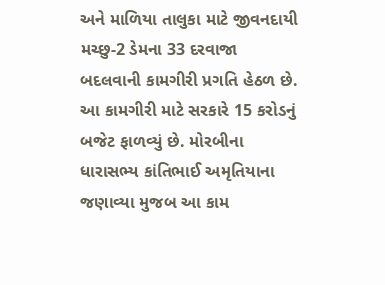અને માળિયા તાલુકા માટે જીવનદાયી મચ્છુ-2 ડેમના 33 દરવાજા બદલવાની કામગીરી પ્રગતિ હેઠળ છે. આ કામગીરી માટે સરકારે 15 કરોડનું બજેટ ફાળવ્યું છે. મોરબીના ધારાસભ્ય કાંતિભાઈ અમૃતિયાના જણાવ્યા મુજબ આ કામ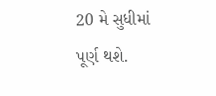20 મે સુધીમાં પૂર્ણ થશે.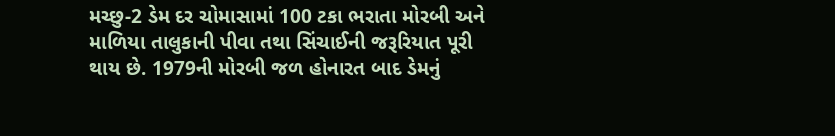મચ્છુ-2 ડેમ દર ચોમાસામાં 100 ટકા ભરાતા મોરબી અને માળિયા તાલુકાની પીવા તથા સિંચાઈની જરૂરિયાત પૂરી થાય છે. 1979ની મોરબી જળ હોનારત બાદ ડેમનું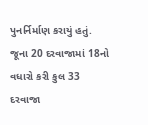પુનર્નિર્માણ કરાયું હતું. જૂના 20 દરવાજામાં 18નો વધારો કરી કુલ 33 દરવાજા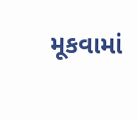મૂકવામાં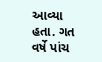આવ્યા હતા. ગત વર્ષે પાંચ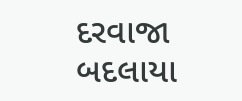દરવાજા બદલાયા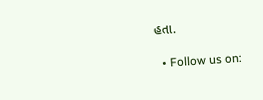હતા.

  • Follow us on: